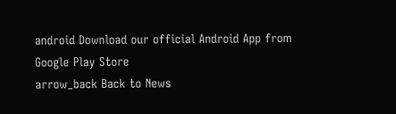android Download our official Android App from Google Play Store
arrow_back Back to News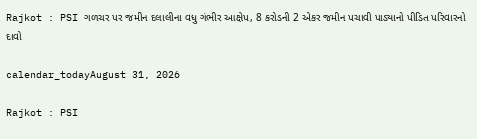Rajkot : PSI ગળચર પર જમીન દલાલીના વધુ ગંભીર આક્ષેપ, 8 કરોડની 2 એકર જમીન પચાવી પાડ્યાનો પીડિત પરિવારનો દાવો

calendar_todayAugust 31, 2026

Rajkot : PSI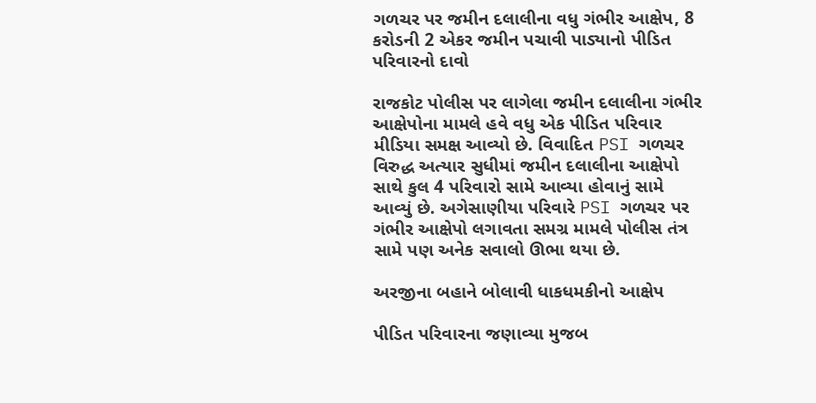ગળચર પર જમીન દલાલીના વધુ ગંભીર આક્ષેપ, 8 કરોડની 2 એકર જમીન પચાવી પાડ્યાનો પીડિત પરિવારનો દાવો

રાજકોટ પોલીસ પર લાગેલા જમીન દલાલીના ગંભીર આક્ષેપોના મામલે હવે વધુ એક પીડિત પરિવાર મીડિયા સમક્ષ આવ્યો છે. વિવાદિત PSI ગળચર વિરુદ્ધ અત્યાર સુધીમાં જમીન દલાલીના આક્ષેપો સાથે કુલ 4 પરિવારો સામે આવ્યા હોવાનું સામે આવ્યું છે. અગેસાણીયા પરિવારે PSI ગળચર પર ગંભીર આક્ષેપો લગાવતા સમગ્ર મામલે પોલીસ તંત્ર સામે પણ અનેક સવાલો ઊભા થયા છે.

અરજીના બહાને બોલાવી ધાકધમકીનો આક્ષેપ

પીડિત પરિવારના જણાવ્યા મુજબ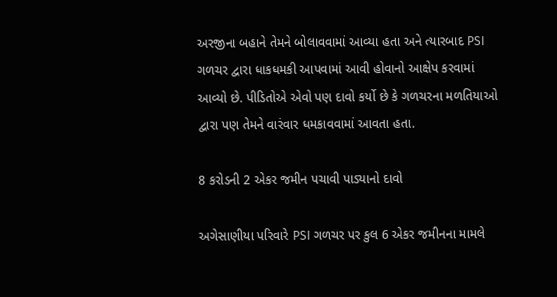અરજીના બહાને તેમને બોલાવવામાં આવ્યા હતા અને ત્યારબાદ PSI ગળચર દ્વારા ધાકધમકી આપવામાં આવી હોવાનો આક્ષેપ કરવામાં આવ્યો છે. પીડિતોએ એવો પણ દાવો કર્યો છે કે ગળચરના મળતિયાઓ દ્વારા પણ તેમને વારંવાર ધમકાવવામાં આવતા હતા.

8 કરોડની 2 એકર જમીન પચાવી પાડ્યાનો દાવો

અગેસાણીયા પરિવારે PSI ગળચર પર કુલ 6 એકર જમીનના મામલે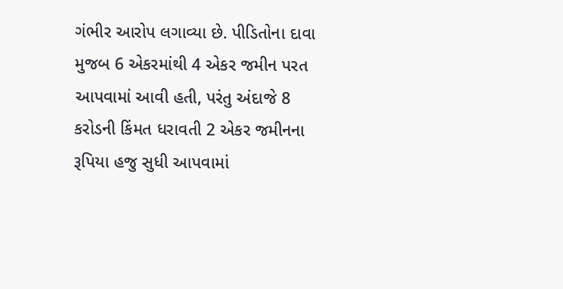ગંભીર આરોપ લગાવ્યા છે. પીડિતોના દાવા મુજબ 6 એકરમાંથી 4 એકર જમીન પરત આપવામાં આવી હતી, પરંતુ અંદાજે 8 કરોડની કિંમત ધરાવતી 2 એકર જમીનના રૂપિયા હજુ સુધી આપવામાં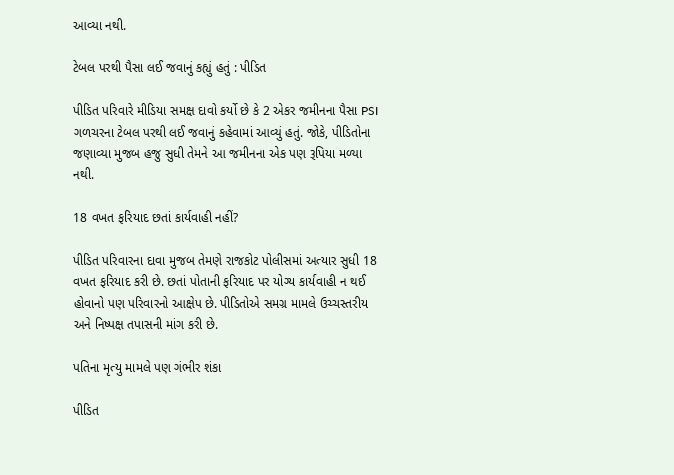આવ્યા નથી.

ટેબલ પરથી પૈસા લઈ જવાનું કહ્યું હતું : પીડિત

પીડિત પરિવારે મીડિયા સમક્ષ દાવો કર્યો છે કે 2 એકર જમીનના પૈસા PSI ગળચરના ટેબલ પરથી લઈ જવાનું કહેવામાં આવ્યું હતું. જોકે, પીડિતોના જણાવ્યા મુજબ હજુ સુધી તેમને આ જમીનના એક પણ રૂપિયા મળ્યા નથી.

18 વખત ફરિયાદ છતાં કાર્યવાહી નહીં?

પીડિત પરિવારના દાવા મુજબ તેમણે રાજકોટ પોલીસમાં અત્યાર સુધી 18 વખત ફરિયાદ કરી છે. છતાં પોતાની ફરિયાદ પર યોગ્ય કાર્યવાહી ન થઈ હોવાનો પણ પરિવારનો આક્ષેપ છે. પીડિતોએ સમગ્ર મામલે ઉચ્ચસ્તરીય અને નિષ્પક્ષ તપાસની માંગ કરી છે.

પતિના મૃત્યુ મામલે પણ ગંભીર શંકા

પીડિત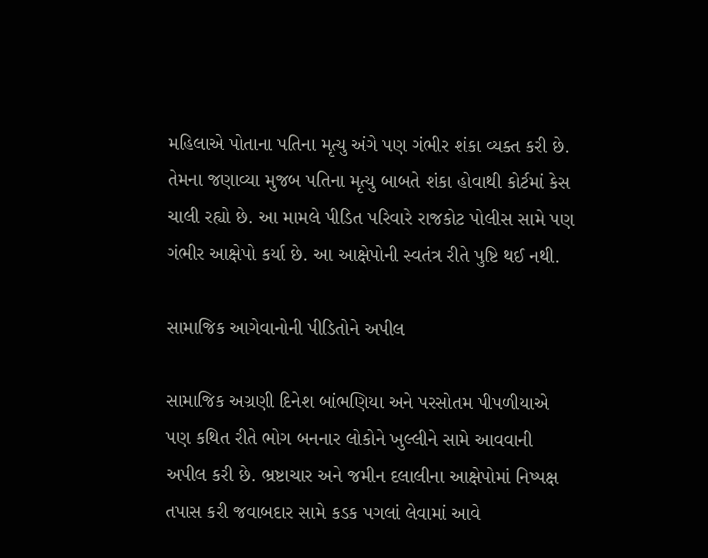મહિલાએ પોતાના પતિના મૃત્યુ અંગે પણ ગંભીર શંકા વ્યક્ત કરી છે. તેમના જણાવ્યા મુજબ પતિના મૃત્યુ બાબતે શંકા હોવાથી કોર્ટમાં કેસ ચાલી રહ્યો છે. આ મામલે પીડિત પરિવારે રાજકોટ પોલીસ સામે પણ ગંભીર આક્ષેપો કર્યા છે. આ આક્ષેપોની સ્વતંત્ર રીતે પુષ્ટિ થઈ નથી.

સામાજિક આગેવાનોની પીડિતોને અપીલ

સામાજિક અગ્રણી દિનેશ બાંભણિયા અને પરસોતમ પીપળીયાએ પણ કથિત રીતે ભોગ બનનાર લોકોને ખુલ્લીને સામે આવવાની અપીલ કરી છે. ભ્રષ્ટાચાર અને જમીન દલાલીના આક્ષેપોમાં નિષ્પક્ષ તપાસ કરી જવાબદાર સામે કડક પગલાં લેવામાં આવે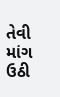તેવી માંગ ઉઠી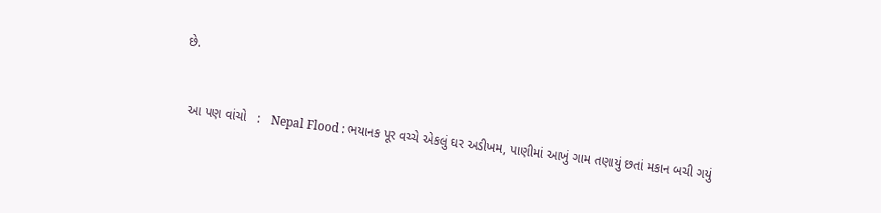છે.


  આ પણ વાંચો   :   Nepal Flood : ભયાનક પૂર વચ્ચે એકલું ઘર અડીખમ, પાણીમાં આખું ગામ તણાયું છતાં મકાન બચી ગયું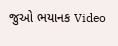જુઓ ભયાનક Video